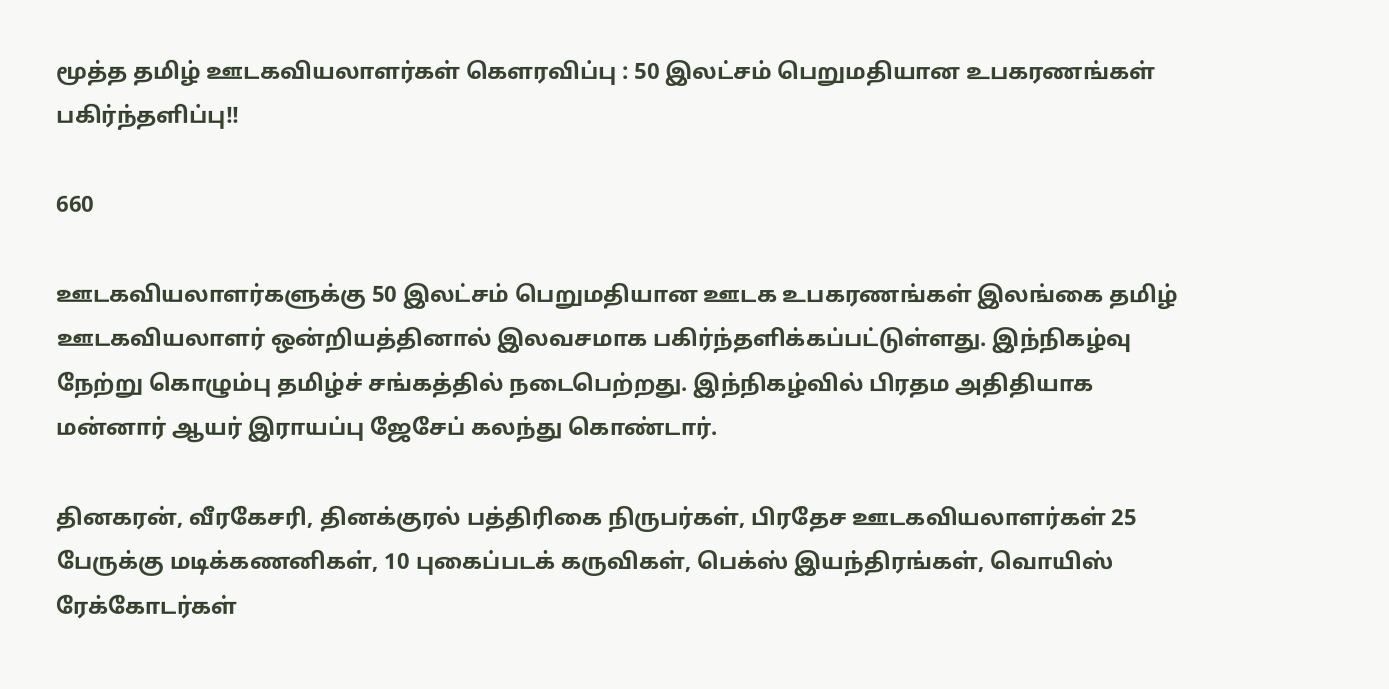மூத்த தமிழ் ஊடகவியலாளர்கள் கௌரவிப்பு : 50 இலட்சம் பெறுமதியான உபகரணங்கள் பகிர்ந்தளிப்பு!!

660

ஊடகவியலாளர்களுக்கு 50 இலட்சம் பெறுமதியான ஊடக உபகரணங்கள் இலங்கை தமிழ் ஊடகவியலாளர் ஒன்றியத்தினால் இலவசமாக பகிர்ந்தளிக்கப்பட்டுள்ளது. இந்நிகழ்வு நேற்று கொழும்பு தமிழ்ச் சங்கத்தில் நடைபெற்றது. இந்நிகழ்வில் பிரதம அதிதியாக மன்னார் ஆயர் இராயப்பு ஜேசேப் கலந்து கொண்டார்.

தினகரன், வீரகேசரி, தினக்குரல் பத்திரிகை நிருபர்கள், பிரதேச ஊடகவியலாளர்கள் 25 பேருக்கு மடிக்கணனிகள், 10 புகைப்படக் கருவிகள், பெக்ஸ் இயந்திரங்கள், வொயிஸ் ரேக்கோடர்கள்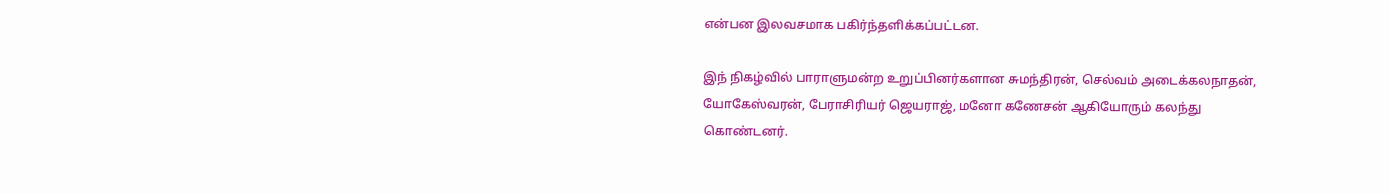என்பன இலவசமாக பகிர்ந்தளிக்கப்பட்டன.

இந் நிகழ்வில் பாராளுமன்ற உறுப்பினர்களான சுமந்திரன், செல்வம் அடைக்கலநாதன், யோகேஸ்வரன், பேராசிரியர் ஜெயராஜ், மனோ கணேசன் ஆகியோரும் கலந்து கொண்டனர்.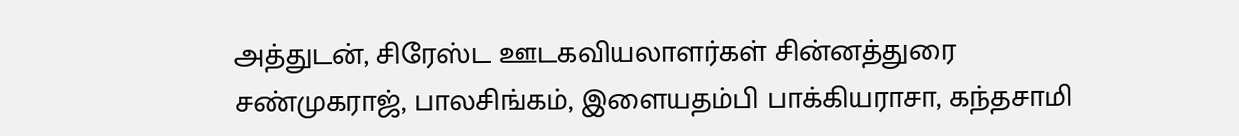அத்துடன், சிரேஸ்ட ஊடகவியலாளர்கள் சின்னத்துரை சண்முகராஜ், பாலசிங்கம், இளையதம்பி பாக்கியராசா, கந்தசாமி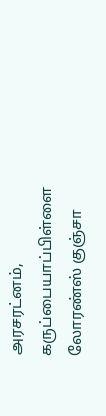அரசரட்னம், கருப்பையாப்பிள்ளை லோரண்ஸ் குஞ்சா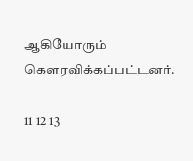ஆகியோரும் கௌரவிக்கப்பட்டனர்.

11 12 13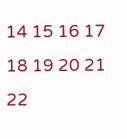14 15 16 17 18 19 20 21 22